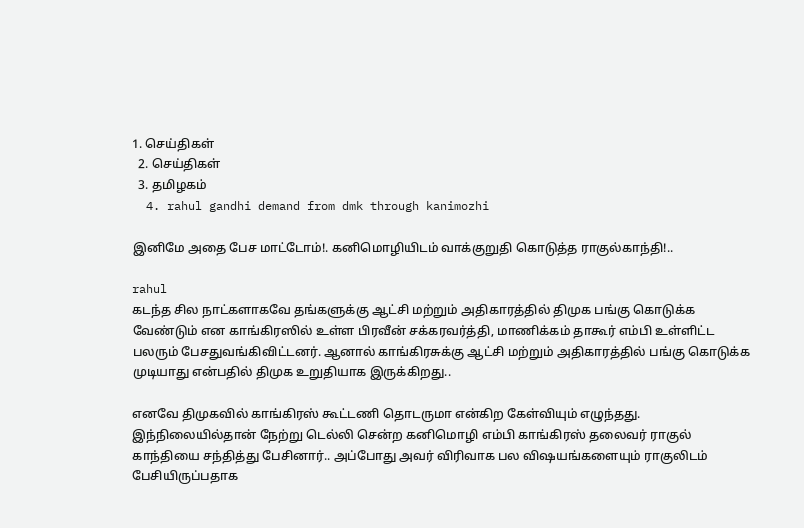1. செய்திகள்
  2. செய்திகள்
  3. த‌மிழக‌ம்
  4. rahul gandhi demand from dmk through kanimozhi

இனிமே அதை பேச மாட்டோம்!. கனிமொழியிடம் வாக்குறுதி கொடுத்த ராகுல்காந்தி!..

rahul
கடந்த சில நாட்களாகவே தங்களுக்கு ஆட்சி மற்றும் அதிகாரத்தில் திமுக பங்கு கொடுக்க வேண்டும் என காங்கிரஸில் உள்ள பிரவீன் சக்கரவர்த்தி, மாணிக்கம் தாகூர் எம்பி உள்ளிட்ட பலரும் பேசதுவங்கிவிட்டனர். ஆனால் காங்கிரசுக்கு ஆட்சி மற்றும் அதிகாரத்தில் பங்கு கொடுக்க முடியாது என்பதில் திமுக உறுதியாக இருக்கிறது..

எனவே திமுகவில் காங்கிரஸ் கூட்டணி தொடருமா என்கிற கேள்வியும் எழுந்தது. இந்நிலையில்தான் நேற்று டெல்லி சென்ற கனிமொழி எம்பி காங்கிரஸ் தலைவர் ராகுல் காந்தியை சந்தித்து பேசினார்.. அப்போது அவர் விரிவாக பல விஷயங்களையும் ராகுலிடம் பேசியிருப்பதாக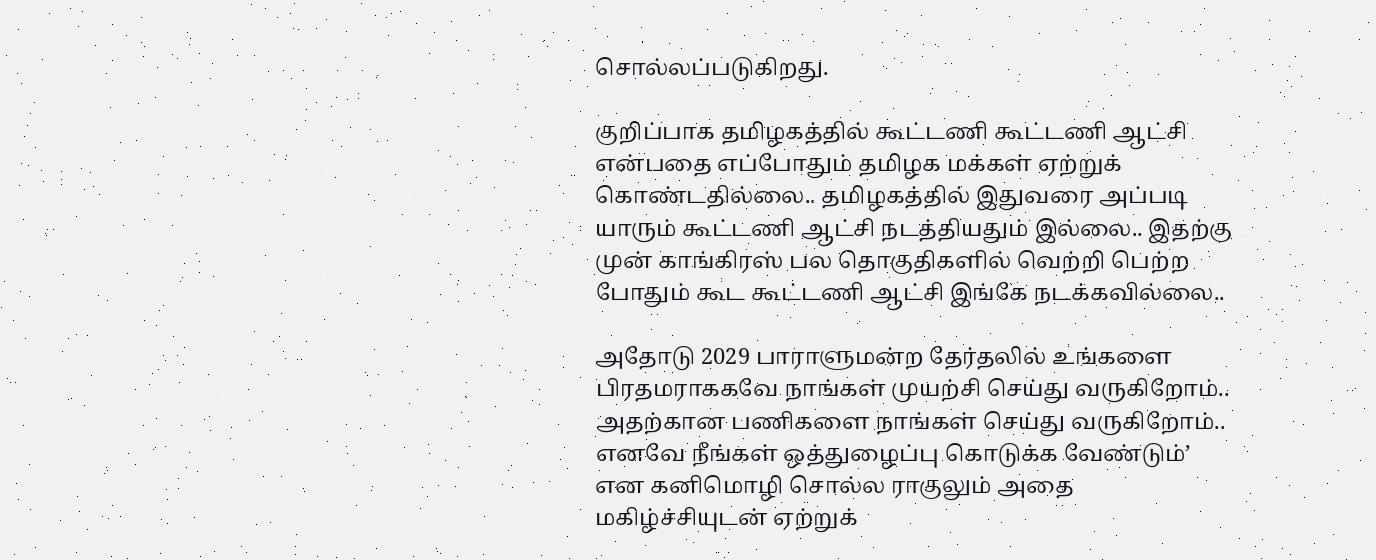சொல்லப்படுகிறது.

குறிப்பாக தமிழகத்தில் கூட்டணி கூட்டணி ஆட்சி என்பதை எப்போதும் தமிழக மக்கள் ஏற்றுக் கொண்டதில்லை.. தமிழகத்தில் இதுவரை அப்படி யாரும் கூட்டணி ஆட்சி நடத்தியதும் இல்லை.. இதற்கு முன் காங்கிரஸ் பல தொகுதிகளில் வெற்றி பெற்ற போதும் கூட கூட்டணி ஆட்சி இங்கே நடக்கவில்லை..

அதோடு 2029 பாராளுமன்ற தேர்தலில் உங்களை பிரதமராககவே நாங்கள் முயற்சி செய்து வருகிறோம்.. அதற்கான பணிகளை நாங்கள் செய்து வருகிறோம்.. எனவே நீங்கள் ஒத்துழைப்பு கொடுக்க வேண்டும்’ என கனிமொழி சொல்ல ராகுலும் அதை மகிழ்ச்சியுடன் ஏற்றுக்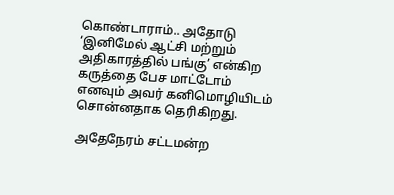கொண்டாராம்.. அதோடு ‘இனிமேல் ஆட்சி மற்றும் அதிகாரத்தில் பங்கு’ என்கிற கருத்தை பேச மாட்டோம் எனவும் அவர் கனிமொழியிடம் சொன்னதாக தெரிகிறது.

அதேநேரம் சட்டமன்ற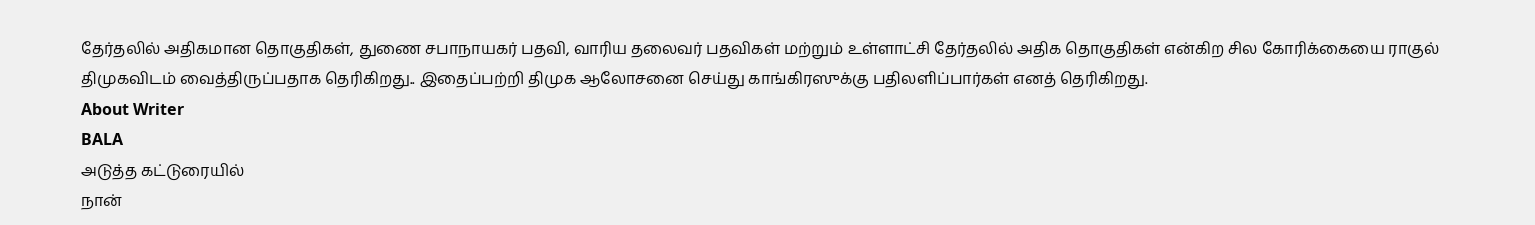தேர்தலில் அதிகமான தொகுதிகள், துணை சபாநாயகர் பதவி, வாரிய தலைவர் பதவிகள் மற்றும் உள்ளாட்சி தேர்தலில் அதிக தொகுதிகள் என்கிற சில கோரிக்கையை ராகுல் திமுகவிடம் வைத்திருப்பதாக தெரிகிறது.. இதைப்பற்றி திமுக ஆலோசனை செய்து காங்கிரஸுக்கு பதிலளிப்பார்கள் எனத் தெரிகிறது.
About Writer
BALA
அடுத்த கட்டுரையில்
நான்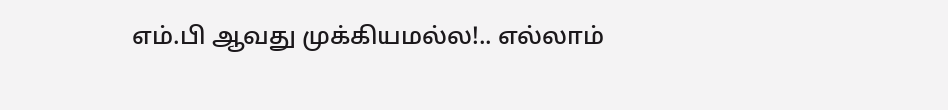எம்.பி ஆவது முக்கியமல்ல!.. எல்லாம்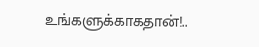உங்களுக்காகதான்!..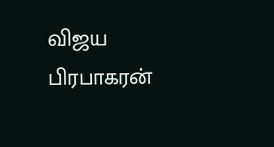விஜய பிரபாகரன்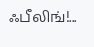ஃபீலிங்!...